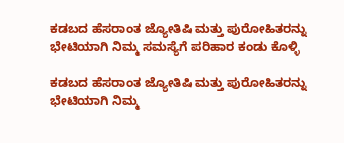ಕಡಬದ ಹೆಸರಾಂತ ಜ್ಯೋತಿಷಿ ಮತ್ತು ಪುರೋಹಿತರನ್ನು ಭೇಟಿಯಾಗಿ ನಿಮ್ಮ ಸಮಸ್ಯೆಗೆ ಪರಿಹಾರ ಕಂಡು ಕೊಳ್ಳಿ

ಕಡಬದ ಹೆಸರಾಂತ ಜ್ಯೋತಿಷಿ ಮತ್ತು ಪುರೋಹಿತರನ್ನು ಭೇಟಿಯಾಗಿ ನಿಮ್ಮ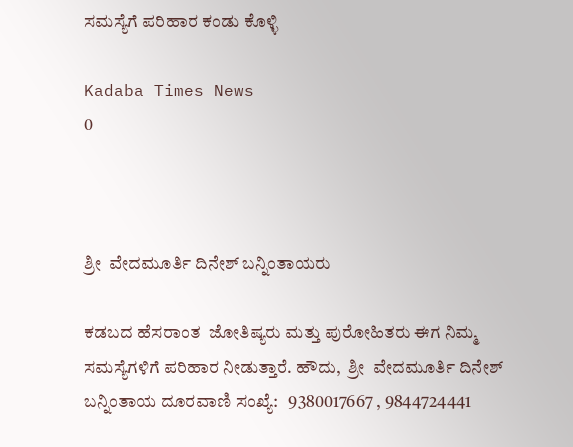ಸಮಸ್ಯೆಗೆ ಪರಿಹಾರ ಕಂಡು ಕೊಳ್ಳಿ

Kadaba Times News
0



ಶ್ರೀ  ವೇದಮೂರ್ತಿ ದಿನೇಶ್ ಬನ್ನಿಂತಾಯರು

ಕಡಬದ ಹೆಸರಾಂತ  ಜೋತಿಷ್ಯರು ಮತ್ತು ಪುರೋಹಿತರು ಈಗ ನಿಮ್ಮ ಸಮಸ್ಯೆಗಳಿಗೆ ಪರಿಹಾರ ನೀಡುತ್ತಾರೆ. ಹೌದು,  ಶ್ರೀ  ವೇದಮೂರ್ತಿ ದಿನೇಶ್ ಬನ್ನಿಂತಾಯ ದೂರವಾಣಿ ಸಂಖ್ಯೆ:   9380017667 , 9844724441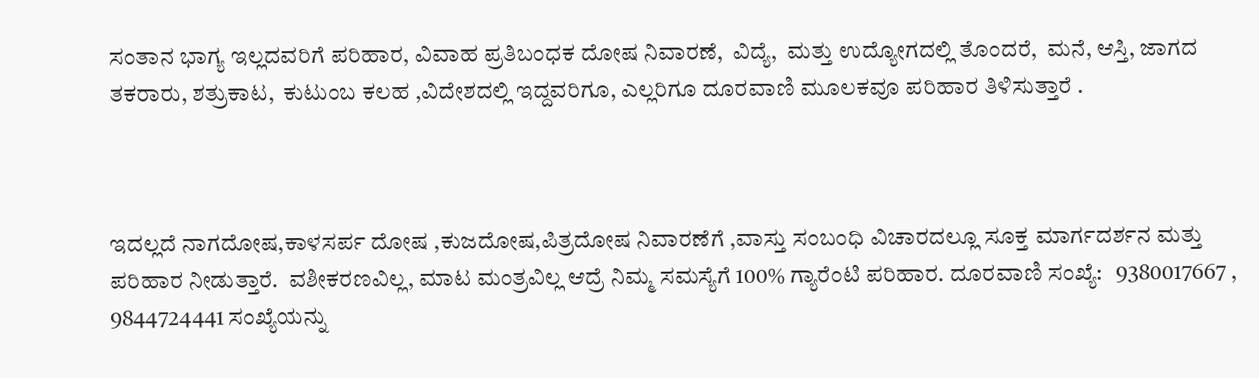ಸಂತಾನ ಭಾಗ್ಯ ಇಲ್ಲದವರಿಗೆ ಪರಿಹಾರ, ವಿವಾಹ ಪ್ರತಿಬಂಧಕ ದೋಷ ನಿವಾರಣೆ,  ವಿದ್ಯೆ,  ಮತ್ತು ಉದ್ಯೋಗದಲ್ಲಿ ತೊಂದರೆ,  ಮನೆ, ಆಸ್ತಿ, ಜಾಗದ ತಕರಾರು, ಶತ್ರುಕಾಟ,  ಕುಟುಂಬ ಕಲಹ ,ವಿದೇಶದಲ್ಲಿ ಇದ್ದವರಿಗೂ, ಎಲ್ಲರಿಗೂ ದೂರವಾಣಿ ಮೂಲಕವೂ ಪರಿಹಾರ ತಿಳಿಸುತ್ತಾರೆ .



ಇದಲ್ಲದೆ ನಾಗದೋಷ,ಕಾಳಸರ್ಪ ದೋಷ ,ಕುಜದೋಷ,ಪಿತ್ರದೋಷ ನಿವಾರಣೆಗೆ ,ವಾಸ್ತು ಸಂಬಂಧಿ ವಿಚಾರದಲ್ಲೂ ಸೂಕ್ತ ಮಾರ್ಗದರ್ಶನ ಮತ್ತು ಪರಿಹಾರ ನೀಡುತ್ತಾರೆ.  ವಶೀಕರಣವಿಲ್ಲ, ಮಾಟ ಮಂತ್ರವಿಲ್ಲ ಆದ್ರೆ ನಿಮ್ಮ ಸಮಸ್ಯೆಗೆ 100% ಗ್ಯಾರೆಂಟಿ ಪರಿಹಾರ. ದೂರವಾಣಿ ಸಂಖ್ಯೆ:   9380017667 , 9844724441 ಸಂಖ್ಯೆಯನ್ನು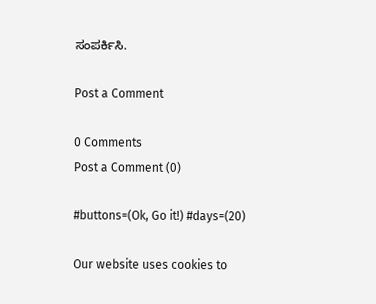ಸಂಪರ್ಕಿಸಿ.

Post a Comment

0 Comments
Post a Comment (0)

#buttons=(Ok, Go it!) #days=(20)

Our website uses cookies to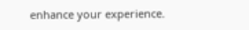enhance your experience.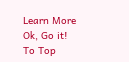Learn More
Ok, Go it!
To Top